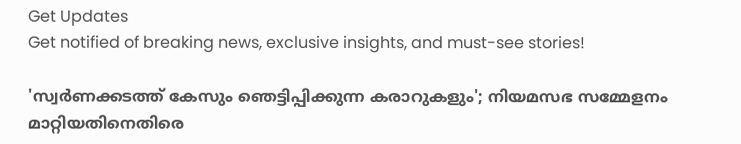Get Updates
Get notified of breaking news, exclusive insights, and must-see stories!

'സ്വർണക്കടത്ത് കേസും ഞെട്ടിപ്പിക്കുന്ന കരാറുകളും'; നിയമസഭ സമ്മേളനം മാറ്റിയതിനെതിരെ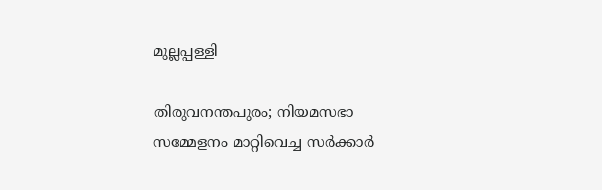മുല്ലപ്പള്ളി

തിരുവനന്തപുരം; നിയമസഭാ സമ്മേളനം മാറ്റിവെച്ച സർക്കാർ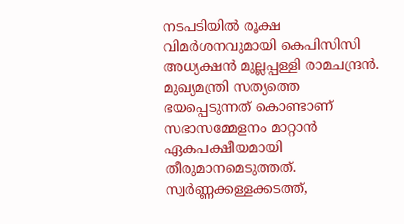നടപടിയിൽ രൂക്ഷ വിമർശനവുമായി കെപിസിസി അധ്യക്ഷൻ മുല്ലപ്പള്ളി രാമചന്ദ്രൻ. മുഖ്യമന്ത്രി സത്യത്തെ ഭയപ്പെടുന്നത് കൊണ്ടാണ് സഭാസമ്മേളനം മാറ്റാന്‍ ഏകപക്ഷീയമായി തീരുമാനമെടുത്തത്. സ്വര്‍ണ്ണക്കള്ളക്കടത്ത്,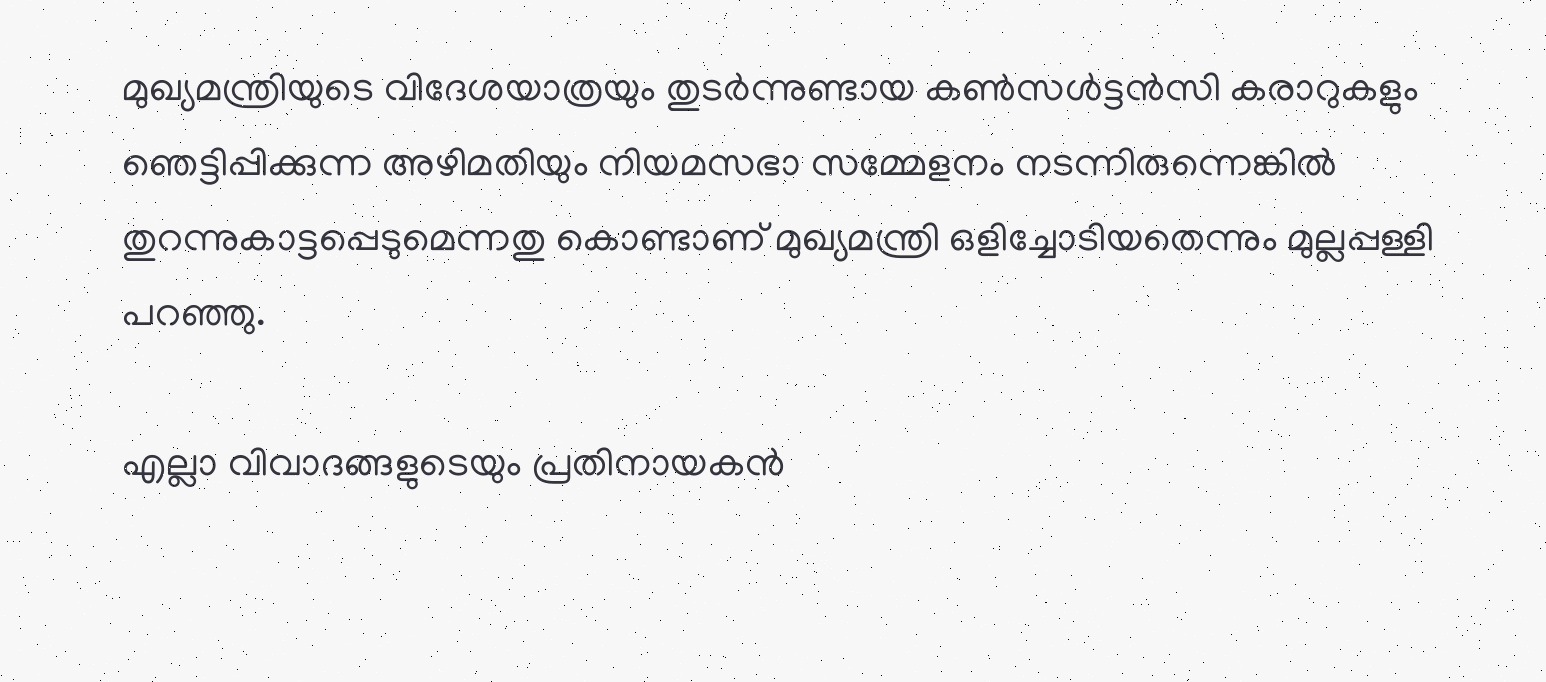മുഖ്യമന്ത്രിയുടെ വിദേശയാത്രയും തുടര്‍ന്നുണ്ടായ കണ്‍സള്‍ട്ടന്‍സി കരാറുകളും ഞെട്ടിപ്പിക്കുന്ന അഴിമതിയും നിയമസഭാ സമ്മേളനം നടന്നിരുന്നെങ്കില്‍ തുറന്നുകാട്ടപ്പെടുമെന്നതു കൊണ്ടാണ് മുഖ്യമന്ത്രി ഒളിച്ചോടിയതെന്നും മുല്ലപ്പള്ളി പറഞ്ഞു.

എല്ലാ വിവാദങ്ങളുടെയും പ്രതിനായകന്‍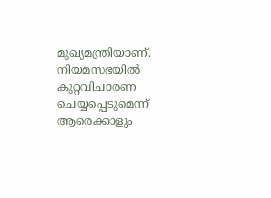മുഖ്യമന്ത്രിയാണ്. നിയമസഭയില്‍ കുറ്റവിചാരണ ചെയ്യപ്പെടുമെന്ന് ആരെക്കാളും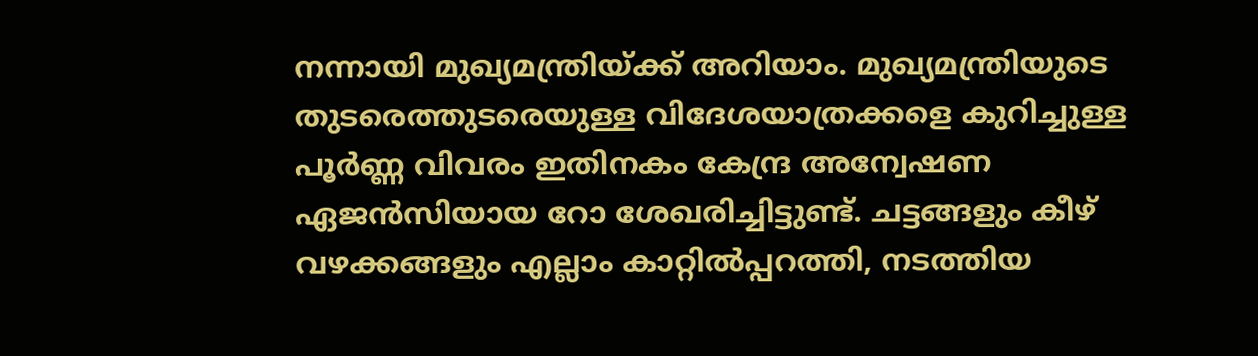നന്നായി മുഖ്യമന്ത്രിയ്ക്ക് അറിയാം. മുഖ്യമന്ത്രിയുടെ തുടരെത്തുടരെയുള്ള വിദേശയാത്രക്കളെ കുറിച്ചുള്ള പൂര്‍ണ്ണ വിവരം ഇതിനകം കേന്ദ്ര അന്വേഷണ ഏജന്‍സിയായ റോ ശേഖരിച്ചിട്ടുണ്ട്. ചട്ടങ്ങളും കീഴ് വഴക്കങ്ങളും എല്ലാം കാറ്റില്‍പ്പറത്തി, നടത്തിയ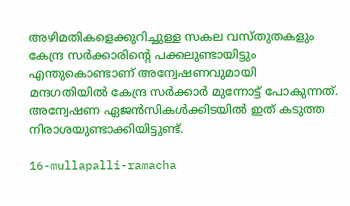അഴിമതികളെക്കുറിച്ചുള്ള സകല വസ്തുതകളും കേന്ദ്ര സര്‍ക്കാരിന്റെ പക്കലുണ്ടായിട്ടും എന്തുകൊണ്ടാണ് അന്വേഷണവുമായി മന്ദഗതിയില്‍ കേന്ദ്ര സര്‍ക്കാര്‍ മുന്നോട്ട് പോകുന്നത്. അന്വേഷണ ഏജന്‍സികള്‍ക്കിടയില്‍ ഇത് കടുത്ത നിരാശയുണ്ടാക്കിയിട്ടുണ്ട്.

16-mullapalli-ramacha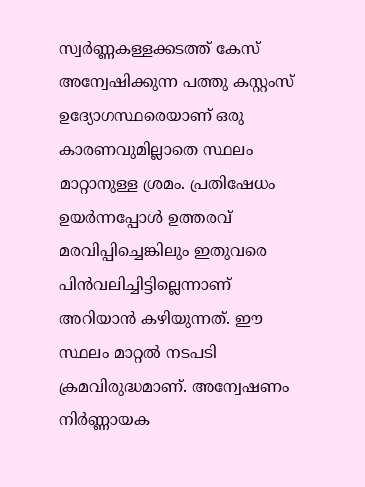സ്വര്‍ണ്ണകള്ളക്കടത്ത് കേസ് അന്വേഷിക്കുന്ന പത്തു കസ്റ്റംസ് ഉദ്യോഗസ്ഥരെയാണ് ഒരു കാരണവുമില്ലാതെ സ്ഥലം മാറ്റാനുള്ള ശ്രമം. പ്രതിഷേധം ഉയര്‍ന്നപ്പോള്‍ ഉത്തരവ് മരവിപ്പിച്ചെങ്കിലും ഇതുവരെ പിന്‍വലിച്ചിട്ടില്ലെന്നാണ് അറിയാന്‍ കഴിയുന്നത്. ഈ സ്ഥലം മാറ്റല്‍ നടപടി ക്രമവിരുദ്ധമാണ്. അന്വേഷണം നിര്‍ണ്ണായക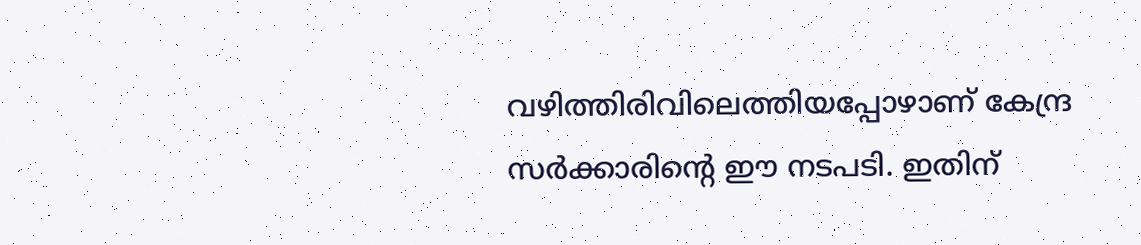വഴിത്തിരിവിലെത്തിയപ്പോഴാണ് കേന്ദ്ര സര്‍ക്കാരിന്റെ ഈ നടപടി. ഇതിന്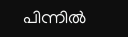പിന്നില്‍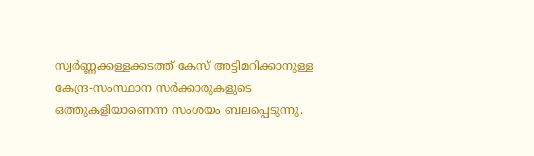സ്വര്‍ണ്ണക്കള്ളക്കടത്ത് കേസ് അട്ടിമറിക്കാനുള്ള കേന്ദ്ര-സംസ്ഥാന സര്‍ക്കാരുകളുടെ ഒത്തുകളിയാണെന്ന സംശയം ബലപ്പെടുന്നു.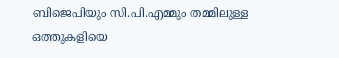ബിജെപിയും സി.പി.എമ്മും തമ്മിലുള്ള ഒത്തുകളിയെ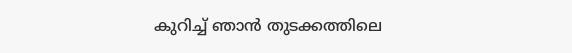കുറിച്ച് ഞാന്‍ തുടക്കത്തിലെ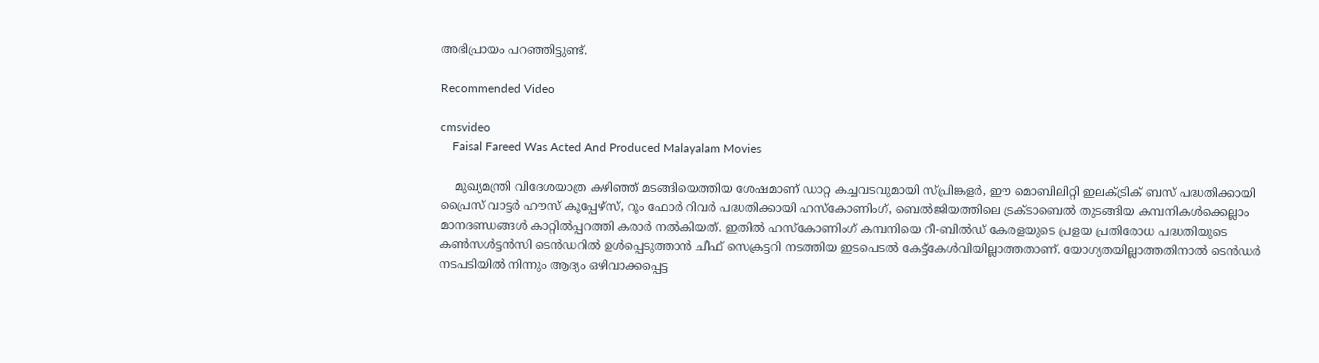അഭിപ്രായം പറഞ്ഞിട്ടുണ്ട്.

Recommended Video

cmsvideo
    Faisal Fareed Was Acted And Produced Malayalam Movies

    മുഖ്യമന്ത്രി വിദേശയാത്ര കഴിഞ്ഞ് മടങ്ങിയെത്തിയ ശേഷമാണ് ഡാറ്റ കച്ചവടവുമായി സ്പ്രിങ്കളര്‍, ഈ മൊബിലിറ്റി ഇലക്ട്രിക് ബസ് പദ്ധതിക്കായി പ്രൈസ് വാട്ടര്‍ ഹൗസ് കൂപ്പേഴ്‌സ്, റൂം ഫോര്‍ റിവര്‍ പദ്ധതിക്കായി ഹസ്‌കോണിംഗ്, ബെല്‍ജിയത്തിലെ ട്രക്ടാബെല്‍ തുടങ്ങിയ കമ്പനികള്‍ക്കെല്ലാം മാനദണ്ഡങ്ങള്‍ കാറ്റില്‍പ്പറത്തി കരാര്‍ നല്‍കിയത്. ഇതില്‍ ഹസ്‌കോണിംഗ് കമ്പനിയെ റീ-ബില്‍ഡ് കേരളയുടെ പ്രളയ പ്രതിരോധ പദ്ധതിയുടെ കണ്‍സള്‍ട്ടന്‍സി ടെന്‍ഡറില്‍ ഉള്‍പ്പെടുത്താന്‍ ചീഫ് സെക്രട്ടറി നടത്തിയ ഇടപെടല്‍ കേട്ട്‌കേള്‍വിയില്ലാത്തതാണ്. യോഗ്യതയില്ലാത്തതിനാല്‍ ടെന്‍ഡര്‍ നടപടിയില്‍ നിന്നും ആദ്യം ഒഴിവാക്കപ്പെട്ട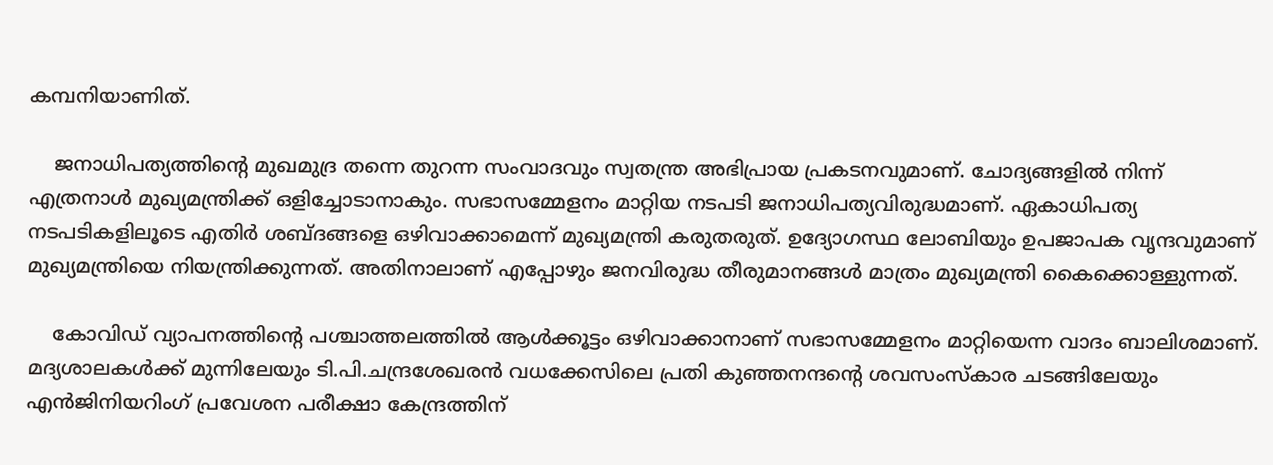കമ്പനിയാണിത്.

    ജനാധിപത്യത്തിന്റെ മുഖമുദ്ര തന്നെ തുറന്ന സംവാദവും സ്വതന്ത്ര അഭിപ്രായ പ്രകടനവുമാണ്. ചോദ്യങ്ങളില്‍ നിന്ന് എത്രനാള്‍ മുഖ്യമന്ത്രിക്ക് ഒളിച്ചോടാനാകും. സഭാസമ്മേളനം മാറ്റിയ നടപടി ജനാധിപത്യവിരുദ്ധമാണ്. ഏകാധിപത്യ നടപടികളിലൂടെ എതിര്‍ ശബ്ദങ്ങളെ ഒഴിവാക്കാമെന്ന് മുഖ്യമന്ത്രി കരുതരുത്. ഉദ്യോഗസ്ഥ ലോബിയും ഉപജാപക വൃന്ദവുമാണ് മുഖ്യമന്ത്രിയെ നിയന്ത്രിക്കുന്നത്. അതിനാലാണ് എപ്പോഴും ജനവിരുദ്ധ തീരുമാനങ്ങള്‍ മാത്രം മുഖ്യമന്ത്രി കൈക്കൊള്ളുന്നത്.

    കോവിഡ് വ്യാപനത്തിന്റെ പശ്ചാത്തലത്തില്‍ ആള്‍ക്കൂട്ടം ഒഴിവാക്കാനാണ് സഭാസമ്മേളനം മാറ്റിയെന്ന വാദം ബാലിശമാണ്. മദ്യശാലകള്‍ക്ക് മുന്നിലേയും ടി.പി.ചന്ദ്രശേഖരന്‍ വധക്കേസിലെ പ്രതി കുഞ്ഞനന്ദന്റെ ശവസംസ്‌കാര ചടങ്ങിലേയും എന്‍ജിനിയറിംഗ് പ്രവേശന പരീക്ഷാ കേന്ദ്രത്തിന്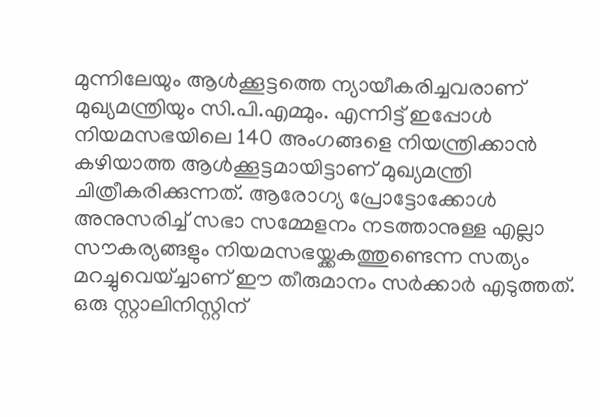മുന്നിലേയും ആള്‍ക്കൂട്ടത്തെ ന്യായീകരിച്ചവരാണ് മുഖ്യമന്ത്രിയും സി.പി.എമ്മും. എന്നിട്ട് ഇപ്പോള്‍ നിയമസഭയിലെ 140 അംഗങ്ങളെ നിയന്ത്രിക്കാന്‍ കഴിയാത്ത ആള്‍ക്കൂട്ടമായിട്ടാണ് മുഖ്യമന്ത്രി ചിത്രീകരിക്കുന്നത്. ആരോഗ്യ പ്രോട്ടോക്കോള്‍ അനുസരിച്ച് സഭാ സമ്മേളനം നടത്താനുള്ള എല്ലാ സൗകര്യങ്ങളും നിയമസഭയ്ക്കകത്തുണ്ടെന്ന സത്യം മറച്ചുവെയ്ച്ചാണ് ഈ തീരുമാനം സര്‍ക്കാര്‍ എടുത്തത്. ഒരു സ്റ്റാലിനിസ്റ്റിന്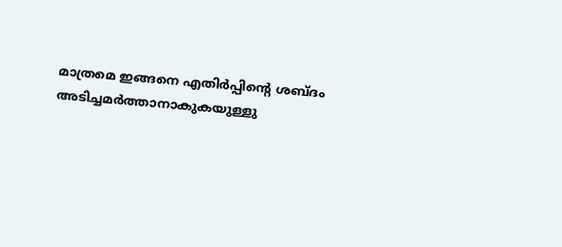മാത്രമെ ഇങ്ങനെ എതിര്‍പ്പിന്റെ ശബ്ദം അടിച്ചമര്‍ത്താനാകുകയുള്ളു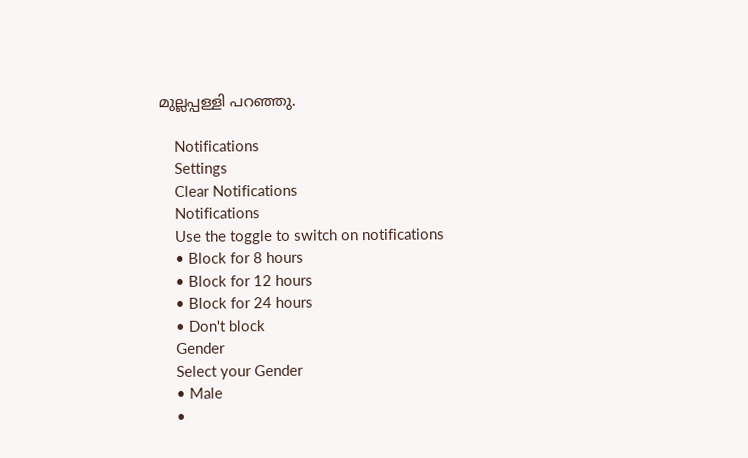മുല്ലപ്പള്ളി പറഞ്ഞു.

    Notifications
    Settings
    Clear Notifications
    Notifications
    Use the toggle to switch on notifications
    • Block for 8 hours
    • Block for 12 hours
    • Block for 24 hours
    • Don't block
    Gender
    Select your Gender
    • Male
    •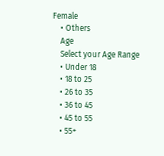Female
    • Others
    Age
    Select your Age Range
    • Under 18
    • 18 to 25
    • 26 to 35
    • 36 to 45
    • 45 to 55
    • 55+